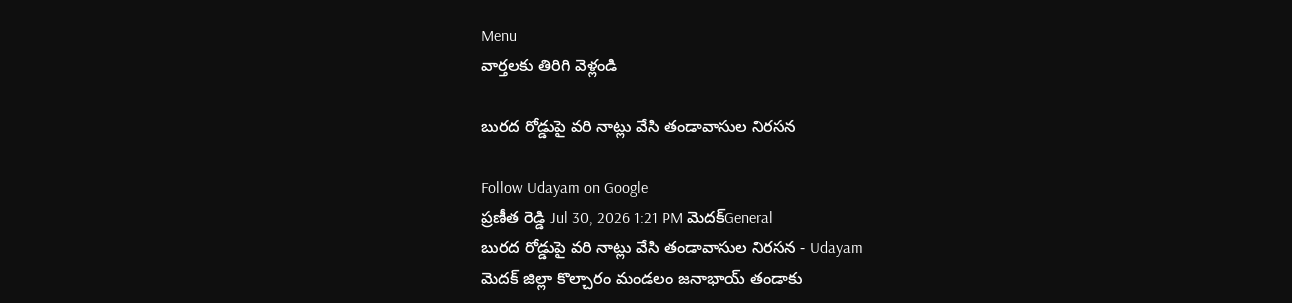Menu
వార్తలకు తిరిగి వెళ్లండి

బురద రోడ్డుపై వరి నాట్లు వేసి తండావాసుల నిరసన

Follow Udayam on Google
ప్రణీత రెడ్డి Jul 30, 2026 1:21 PM మెదక్General
బురద రోడ్డుపై వరి నాట్లు వేసి తండావాసుల నిరసన - Udayam
మెదక్‌ జిల్లా కొల్చారం మండలం జనాభాయ్‌ తండాకు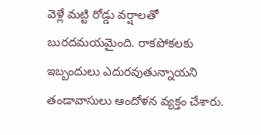వెళ్లే మట్టి రోడ్డు వర్షాలతో బురదమయమైంది. రాకపోకలకు ఇబ్బందులు ఎదురవుతున్నాయని తండావాసులు ఆందోళన వ్యక్తం చేశారు.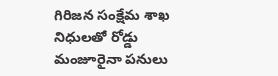గిరిజన సంక్షేమ శాఖ నిధులతో రోడ్డు మంజూరైనా పనులు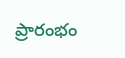ప్రారంభం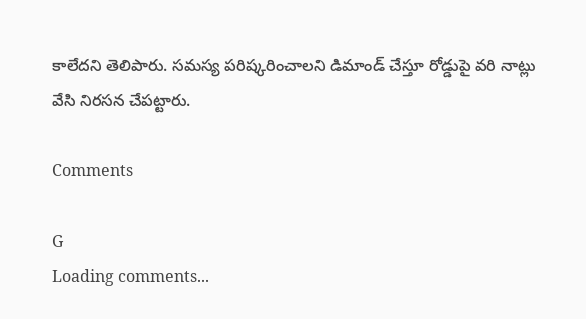కాలేదని తెలిపారు. సమస్య పరిష్కరించాలని డిమాండ్‌ చేస్తూ రోడ్డుపై వరి నాట్లు వేసి నిరసన చేపట్టారు.

Comments

G
Loading comments...